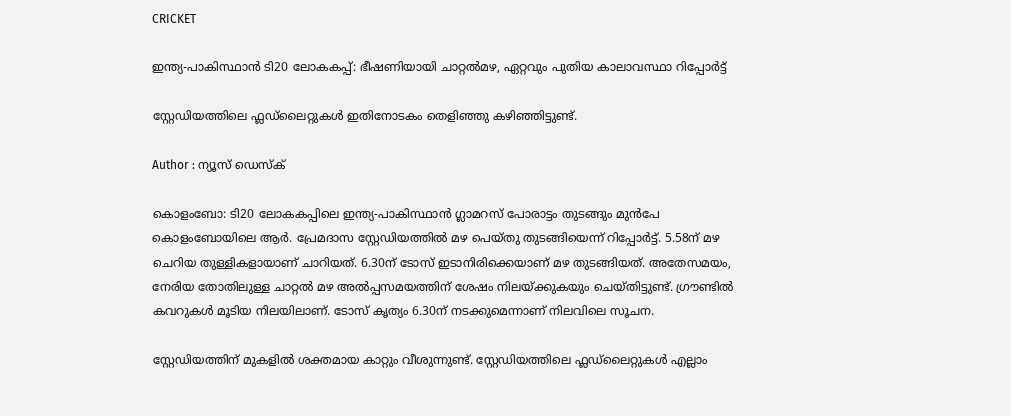CRICKET

ഇന്ത്യ-പാകിസ്ഥാൻ ടി20 ലോകകപ്പ്: ഭീഷണിയായി ചാറ്റൽമഴ, ഏറ്റവും പുതിയ കാലാവസ്ഥാ റിപ്പോർട്ട്

സ്റ്റേഡിയത്തിലെ ഫ്ലഡ്‌ലൈറ്റുകൾ ഇതിനോടകം തെളിഞ്ഞു കഴിഞ്ഞിട്ടുണ്ട്.

Author : ന്യൂസ് ഡെസ്ക്

കൊളംബോ: ടി20 ലോകകപ്പിലെ ഇന്ത്യ-പാകിസ്ഥാൻ ഗ്ലാമറസ് പോരാട്ടം തുടങ്ങും മുൻപേ കൊളംബോയിലെ ആർ. പ്രേമദാസ സ്റ്റേഡിയത്തിൽ മഴ പെയ്തു തുടങ്ങിയെന്ന് റിപ്പോർട്ട്. 5.58ന് മഴ ചെറിയ തുള്ളികളായാണ് ചാറിയത്. 6.30ന് ടോസ് ഇടാനിരിക്കെയാണ് മഴ തുടങ്ങിയത്. അതേസമയം, നേരിയ തോതിലുള്ള ചാറ്റൽ മഴ അൽപ്പസമയത്തിന് ശേഷം നിലയ്ക്കുകയും ചെയ്തിട്ടുണ്ട്. ഗ്രൗണ്ടിൽ കവറുകൾ മൂടിയ നിലയിലാണ്. ടോസ് കൃത്യം 6.30ന് നടക്കുമെന്നാണ് നിലവിലെ സൂചന.

സ്റ്റേഡിയത്തിന് മുകളിൽ ശക്തമായ കാറ്റും വീശുന്നുണ്ട്. സ്റ്റേഡിയത്തിലെ ഫ്ലഡ്‌ലൈറ്റുകൾ എല്ലാം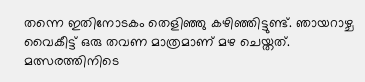തന്നെ ഇതിനോടകം തെളിഞ്ഞു കഴിഞ്ഞിട്ടുണ്ട്. ഞായറാഴ്ച വൈകീട്ട് ഒരു തവണ മാത്രമാണ് മഴ ചെയ്തത്. മത്സരത്തിനിടെ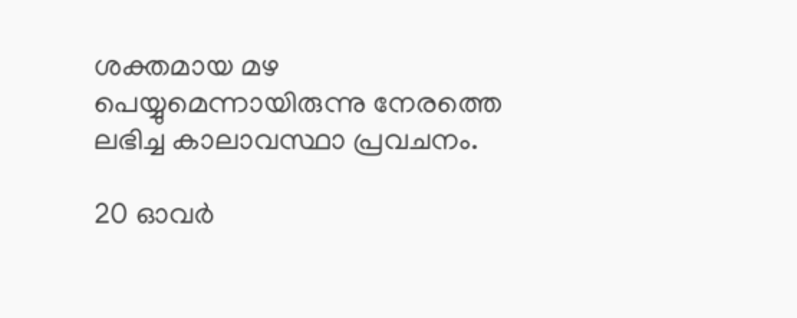ശക്തമായ മഴ പെയ്യുമെന്നായിരുന്നു നേരത്തെ ലഭിച്ച കാലാവസ്ഥാ പ്രവചനം.

20 ഓവർ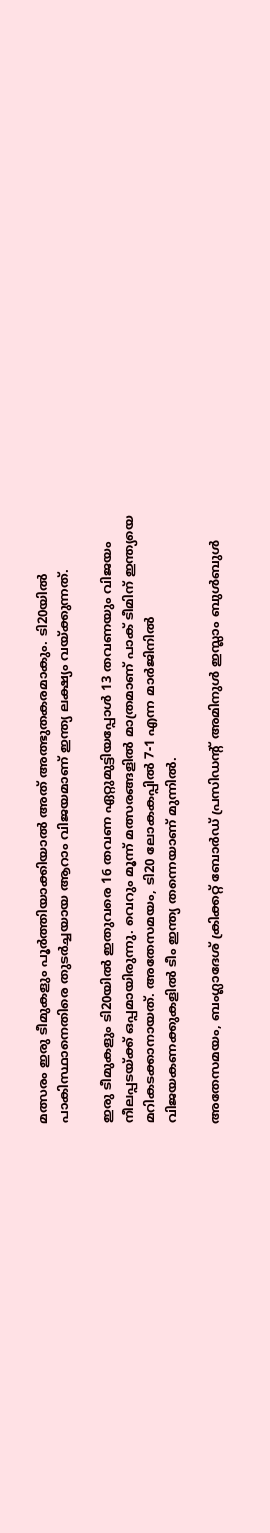മത്സരം ഇരു ടീമുകളും പൂർത്തിയാക്കിയാൽ അത് അത്ഭുതകരമാകും. ടി20യിൽ പാകിസ്ഥാനെതിരെ തുടർച്ചയായ ആറാം വിജയമാണ് ഇന്ത്യ ലക്ഷ്യം വയ്ക്കുന്നത്.

ഇരു ടീമുകളും ടി20യിൽ ഇതുവരെ 16 തവണ ഏറ്റുമുട്ടിയപ്പോൾ 13 തവണയും വിജയം നീലപ്പടയ്ക്ക് ഒപ്പമായിരുന്നു. വെറും മൂന്ന് മത്സരങ്ങളിൽ മാത്രമാണ് പാക് ടീമിന് ഇന്ത്യയെ മറികടക്കാനായത്. അതേസമയം, ടി20 ലോകകപ്പിൽ 7-1 എന്ന മാർജിനിൽ വിജയകണക്കുകളിൽ ടീം ഇന്ത്യ തന്നെയാണ് മുന്നിൽ.

അതേസമയം, ബംഗ്ലാദേശ് ക്രിക്കറ്റ് ബോർഡ് പ്രസിഡൻ്റ് അമിനുൾ ഇസ്ലാം ബുൾബുൾ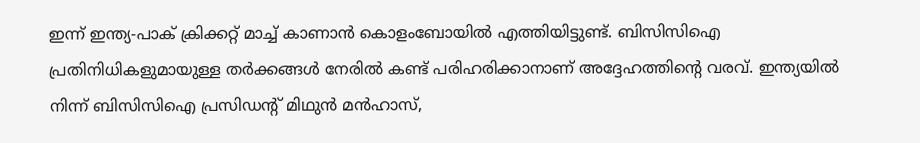ഇന്ന് ഇന്ത്യ-പാക് ക്രിക്കറ്റ് മാച്ച് കാണാൻ കൊളംബോയിൽ എത്തിയിട്ടുണ്ട്. ബിസിസിഐ പ്രതിനിധികളുമായുള്ള തർക്കങ്ങൾ നേരിൽ കണ്ട് പരിഹരിക്കാനാണ് അദ്ദേഹത്തിൻ്റെ വരവ്. ഇന്ത്യയിൽ നിന്ന് ബിസിസിഐ പ്രസിഡൻ്റ് മിഥുൻ മൻഹാസ്,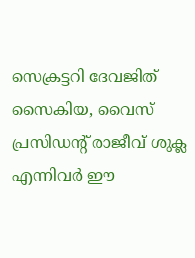സെക്രട്ടറി ദേവജിത് സൈകിയ, വൈസ് പ്രസിഡൻ്റ് രാജീവ് ശുക്ല എന്നിവർ ഈ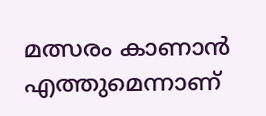മത്സരം കാണാൻ എത്തുമെന്നാണ്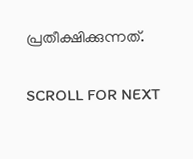പ്രതീക്ഷിക്കുന്നത്.

SCROLL FOR NEXT